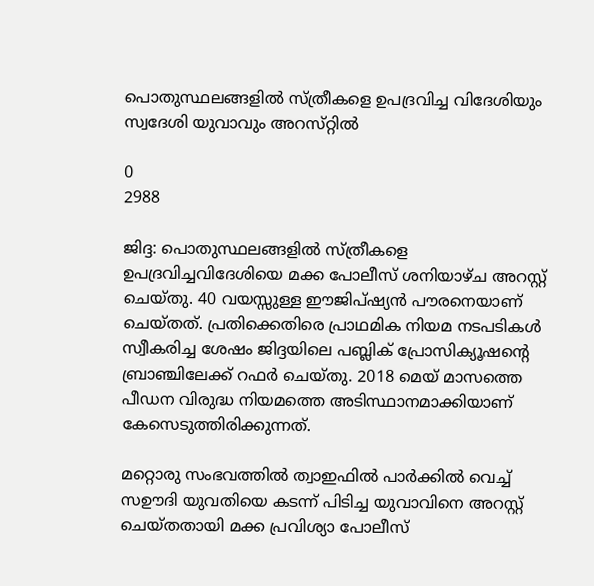പൊതുസ്ഥലങ്ങളിൽ സ്ത്രീകളെ ഉപദ്രവിച്ച വിദേശിയും സ്വദേശി യുവാവും അറസ്‌റ്റിൽ

0
2988

ജിദ്ദ: പൊതുസ്ഥലങ്ങളിൽ സ്ത്രീകളെ ഉപദ്രവിച്ചവിദേശിയെ മക്ക പോലീസ് ശനിയാഴ്ച അറസ്റ്റ് ചെയ്തു. 40 വയസ്സുള്ള ഈജിപ്ഷ്യൻ പൗരനെയാണ് ചെയ്‌തത്‌. പ്രതിക്കെതിരെ പ്രാഥമിക നിയമ നടപടികൾ സ്വീകരിച്ച ശേഷം ജിദ്ദയിലെ പബ്ലിക് പ്രോസിക്യൂഷന്റെ ബ്രാഞ്ചിലേക്ക് റഫർ ചെയ്തു. 2018 മെയ് മാസത്തെ പീഡന വിരുദ്ധ നിയമത്തെ അടിസ്ഥാനമാക്കിയാണ് കേസെടുത്തിരിക്കുന്നത്.

മറ്റൊരു സംഭവത്തിൽ ത്വാഇഫിൽ പാർക്കിൽ വെച്ച് സഊദി യുവതിയെ കടന്ന് പിടിച്ച യുവാവിനെ അറസ്റ്റ് ചെയ്തതായി മക്ക പ്രവിശ്യാ പോലീസ്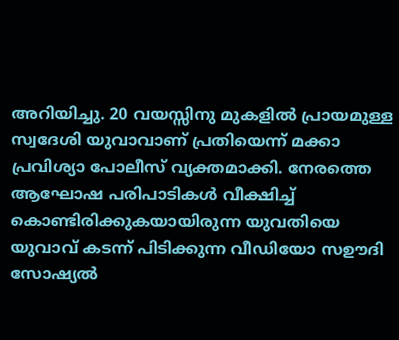അറിയിച്ചു. 20 വയസ്സിനു മുകളിൽ പ്രായമുള്ള സ്വദേശി യുവാവാണ് പ്രതിയെന്ന് മക്കാ പ്രവിശ്യാ പോലീസ് വ്യക്തമാക്കി. നേരത്തെ ആഘോഷ പരിപാടികൾ വീക്ഷിച്ച് കൊണ്ടിരിക്കുകയായിരുന്ന യുവതിയെ യുവാവ് കടന്ന് പിടിക്കുന്ന വീഡിയോ സഊദി സോഷ്യൽ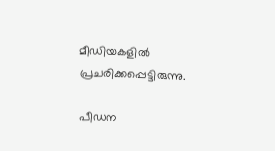മീഡിയകളിൽ പ്രചരിക്കപ്പെട്ടിരുന്നു.

പീഡന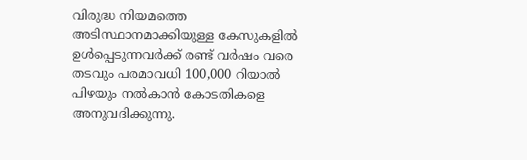വിരുദ്ധ നിയമത്തെ അടിസ്ഥാനമാക്കിയുള്ള കേസുകളിൽ ഉൾപ്പെടുന്നവർക്ക് രണ്ട് വർഷം വരെ തടവും പരമാവധി 100,000 റിയാൽ പിഴയും നൽകാൻ കോടതികളെ അനുവദിക്കുന്നു.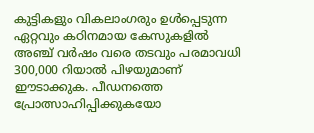കുട്ടികളും വികലാംഗരും ഉൾപ്പെടുന്ന ഏറ്റവും കഠിനമായ കേസുകളിൽ അഞ്ച് വർഷം വരെ തടവും പരമാവധി 300,000 റിയാൽ പിഴയുമാണ് ഈടാക്കുക. പീഡനത്തെ പ്രോത്സാഹിപ്പിക്കുകയോ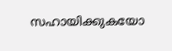സഹായിക്കുകയോ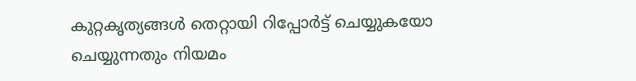കുറ്റകൃത്യങ്ങൾ തെറ്റായി റിപ്പോർട്ട് ചെയ്യുകയോ ചെയ്യുന്നതും നിയമം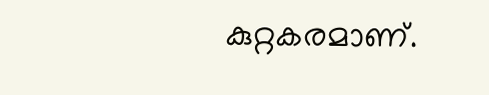കുറ്റകരമാണ്.